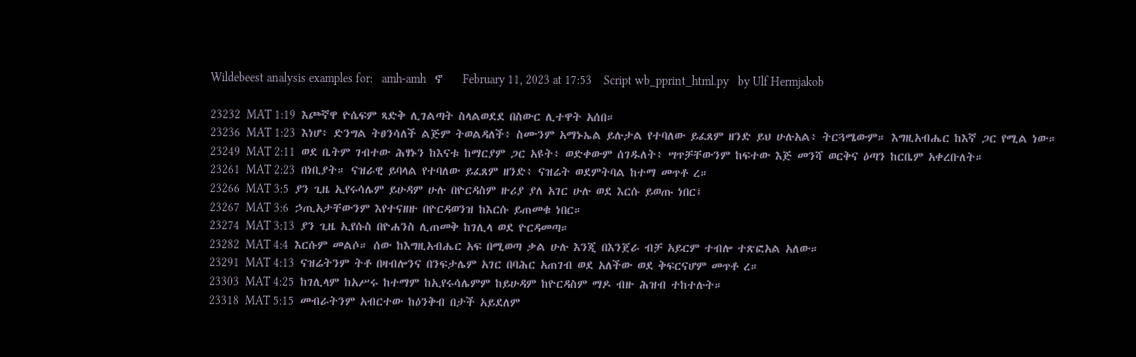Wildebeest analysis examples for:   amh-amh   ኖ    February 11, 2023 at 17:53    Script wb_pprint_html.py   by Ulf Hermjakob

23232  MAT 1:19  እጮኛዋ ዮሴፍም ጻድቅ ሊገልጣት ስላልወደደ በስውር ሊተዋት አሰበ።
23236  MAT 1:23  እነሆ፥ ድንግል ትፀንሳለች ልጅም ትወልዳለች፥ ስሙንም አማኑኤል ይሉታል የተባለው ይፈጸም ዘንድ ይህ ሁሉአል፥ ትርጓሜውም። እግዚአብሔር ከእኛ ጋር የሚል ነው።
23249  MAT 2:11  ወደ ቤትም ገብተው ሕፃኑን ከእናቱ ከማርያም ጋር አዩት፥ ወድቀውም ሰገዱለት፥ ሣጥቻቸውንም ከፍተው እጅ መንሻ ወርቅና ዕጣን ከርቤም አቀረቡለት።
23261  MAT 2:23  በነቢያት። ናዝራዊ ይባላል የተባለው ይፈጸም ዘንድ፥ ናዝሬት ወደምትባል ከተማ መጥቶ ረ።
23266  MAT 3:5  ያን ጊዜ ኢየሩሳሌም ይሁዳም ሁሉ በዮርዳስም ዙሪያ ያለ አገር ሁሉ ወደ እርሱ ይወጡ ነበር፤
23267  MAT 3:6  ኃጢአታቸውንም እየተናዘዙ በዮርዳወንዝ ከእርሱ ይጠመቁ ነበር።
23274  MAT 3:13  ያን ጊዜ ኢየሱስ በዮሐንስ ሊጠመቅ ከገሊላ ወደ ዮርዳመጣ።
23282  MAT 4:4  እርሱም መልሶ። ሰው ከእግዚአብሔር አፍ በሚወጣ ቃል ሁሉ እንጂ በእንጀራ ብቻ አይርም ተብሎ ተጽፎአል አለው።
23291  MAT 4:13  ናዝሬትንም ትቶ በዛብሎንና በንፍታሌም አገር በባሕር አጠገብ ወደ አለችው ወደ ቅፍርናሆም መጥቶ ረ።
23303  MAT 4:25  ከገሊላም ከአሥሩ ከተማም ከኢየሩሳሌምም ከይሁዳም ከዮርዳስም ማዶ ብዙ ሕዝብ ተከተሉት።
23318  MAT 5:15  መብራትንም አብርተው ከዕንቅብ በታች አይደለም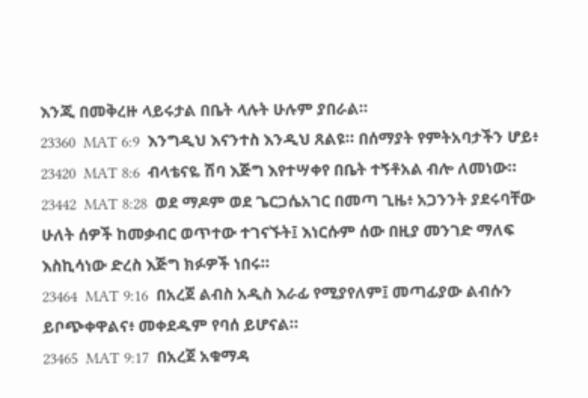እንጂ በመቅረዙ ላይሩታል በቤት ላሉት ሁሉም ያበራል።
23360  MAT 6:9  እንግዲህ እናንተስ እንዲህ ጸልዩ። በሰማያት የምትአባታችን ሆይ፥
23420  MAT 8:6  ብላቴናዬ ሽባ እጅግ እየተሣቀየ በቤት ተኝቶአል ብሎ ለመነው።
23442  MAT 8:28  ወደ ማዶም ወደ ጌርጋሴአገር በመጣ ጊዜ፥ አጋንንት ያደሩባቸው ሁለት ሰዎች ከመቃብር ወጥተው ተገናኙት፤ እነርሱም ሰው በዚያ መንገድ ማለፍ እስኪሳነው ድረስ እጅግ ክፉዎች ነበሩ።
23464  MAT 9:16  በአረጀ ልብስ አዲስ እራፊ የሚያየለም፤ መጣፊያው ልብሱን ይቦጭቀዋልና፥ መቀደዱም የባሰ ይሆናል።
23465  MAT 9:17  በአረጀ አቁማዳ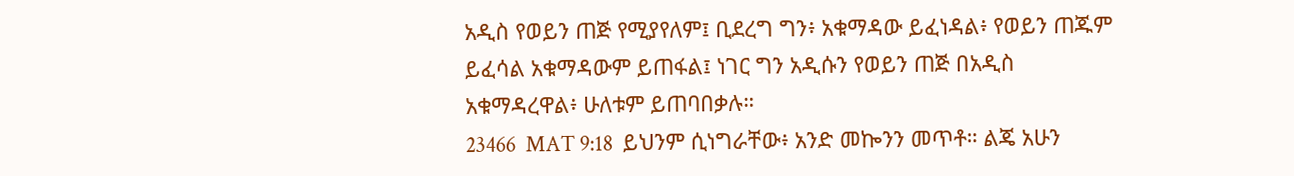አዲስ የወይን ጠጅ የሚያየለም፤ ቢደረግ ግን፥ አቁማዳው ይፈነዳል፥ የወይን ጠጁም ይፈሳል አቁማዳውም ይጠፋል፤ ነገር ግን አዲሱን የወይን ጠጅ በአዲስ አቁማዳረዋል፥ ሁለቱም ይጠባበቃሉ።
23466  MAT 9:18  ይህንም ሲነግራቸው፥ አንድ መኰንን መጥቶ። ልጄ አሁን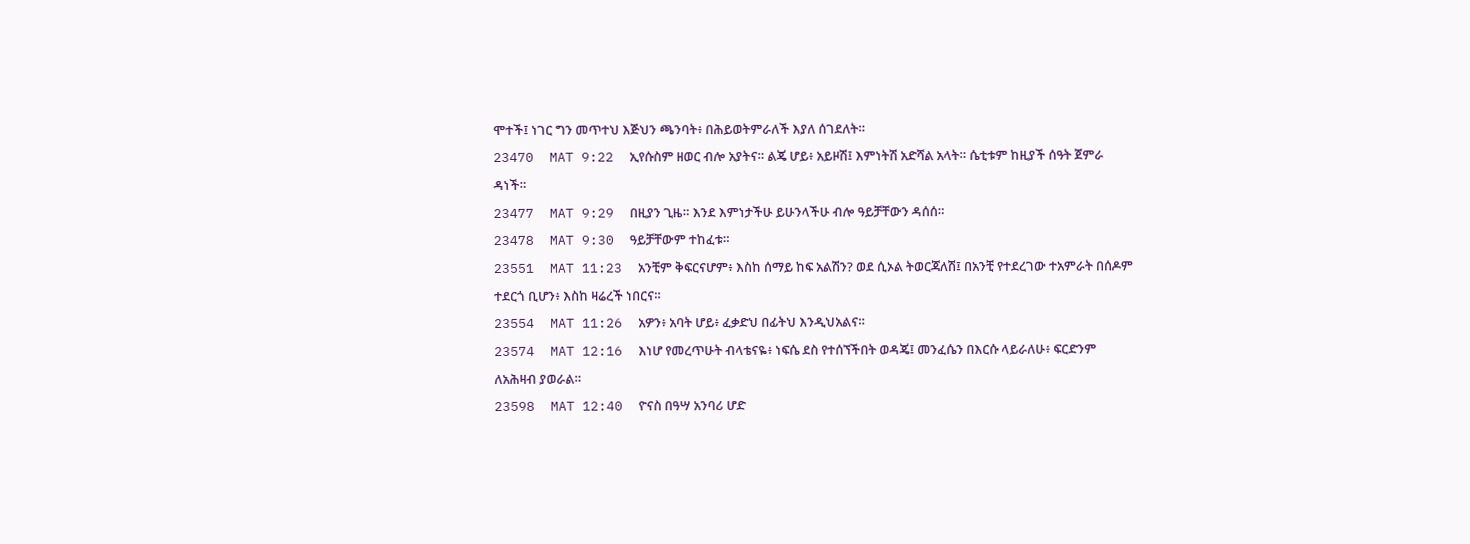ሞተች፤ ነገር ግን መጥተህ እጅህን ጫንባት፥ በሕይወትምራለች እያለ ሰገደለት።
23470  MAT 9:22  ኢየሱስም ዘወር ብሎ አያትና። ልጄ ሆይ፥ አይዞሽ፤ እምነትሽ አድሻል አላት። ሴቲቱም ከዚያች ሰዓት ጀምራ ዳነች።
23477  MAT 9:29  በዚያን ጊዜ። እንደ እምነታችሁ ይሁንላችሁ ብሎ ዓይቻቸውን ዳሰሰ።
23478  MAT 9:30  ዓይቻቸውም ተከፈቱ።
23551  MAT 11:23  አንቺም ቅፍርናሆም፥ እስከ ሰማይ ከፍ አልሽን? ወደ ሲኦል ትወርጃለሽ፤ በአንቺ የተደረገው ተአምራት በሰዶም ተደርጎ ቢሆን፥ እስከ ዛሬረች ነበርና።
23554  MAT 11:26  አዎን፥ አባት ሆይ፥ ፈቃድህ በፊትህ እንዲህአልና።
23574  MAT 12:16  እነሆ የመረጥሁት ብላቴናዬ፥ ነፍሴ ደስ የተሰኘችበት ወዳጄ፤ መንፈሴን በእርሱ ላይራለሁ፥ ፍርድንም ለአሕዛብ ያወራል።
23598  MAT 12:40  ዮናስ በዓሣ አንባሪ ሆድ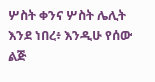ሦስት ቀንና ሦስት ሌሊት እንደ ነበረ፥ እንዲሁ የሰው ልጅ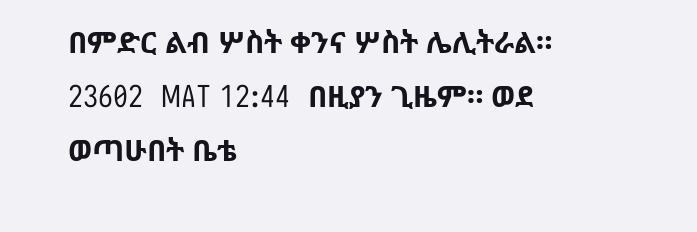በምድር ልብ ሦስት ቀንና ሦስት ሌሊትራል።
23602  MAT 12:44  በዚያን ጊዜም። ወደ ወጣሁበት ቤቴ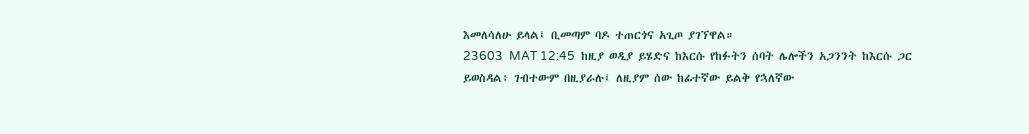እመለሳለሁ ይላል፤ ቢመጣም ባዶ ተጠርጎና አጊጦ ያገኘዋል።
23603  MAT 12:45  ከዚያ ወዲያ ይሄድና ከእርሱ የከፉትን ሰባት ሌሎችን አጋንንት ከእርሱ ጋር ይወስዳል፥ ገብተውም በዚያራሉ፤ ለዚያም ሰው ከፊተኛው ይልቅ የኋለኛው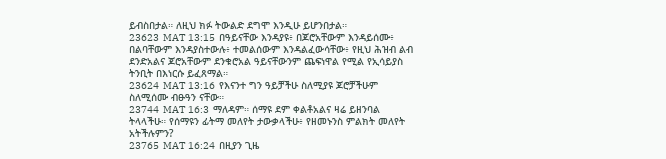ይብስበታል። ለዚህ ክፉ ትውልድ ደግሞ እንዲሁ ይሆንበታል።
23623  MAT 13:15  በዓይናቸው እንዳያዩ፥ በጆሮአቸውም እንዳይሰሙ፥ በልባቸውም እንዳያስተውሉ፥ ተመልሰውም እንዳልፈውሳቸው፥ የዚህ ሕዝብ ልብ ደንድአልና ጆሮአቸውም ደንቁሮአል ዓይናቸውንም ጨፍነዋል የሚል የኢሳይያስ ትንቢት በእነርሱ ይፈጸማል።
23624  MAT 13:16  የእናንተ ግን ዓይቻችሁ ስለሚያዩ ጆሮቻችሁም ስለሚሰሙ ብፁዓን ናቸው።
23744  MAT 16:3  ማለዳም። ሰማዩ ደም ቀልቶአልና ዛሬ ይዘንባል ትላላችሁ። የሰማዩን ፊትማ መለየት ታውቃላችሁ፥ የዘመኑንስ ምልክት መለየት አትችሉምን?
23765  MAT 16:24  በዚያን ጊዜ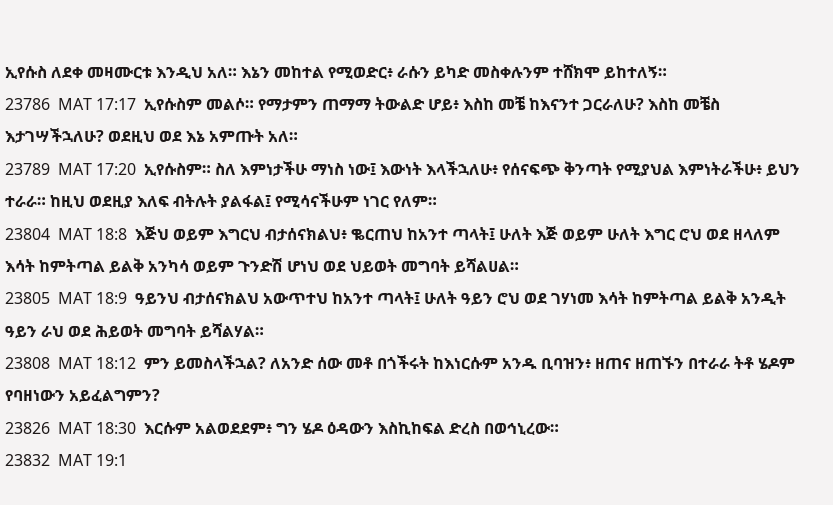ኢየሱስ ለደቀ መዛሙርቱ እንዲህ አለ። እኔን መከተል የሚወድር፥ ራሱን ይካድ መስቀሉንም ተሸክሞ ይከተለኝ።
23786  MAT 17:17  ኢየሱስም መልሶ። የማታምን ጠማማ ትውልድ ሆይ፥ እስከ መቼ ከእናንተ ጋርራለሁ? እስከ መቼስ እታገሣችኋለሁ? ወደዚህ ወደ እኔ አምጡት አለ።
23789  MAT 17:20  ኢየሱስም። ስለ እምነታችሁ ማነስ ነው፤ እውነት እላችኋለሁ፥ የሰናፍጭ ቅንጣት የሚያህል እምነትራችሁ፥ ይህን ተራራ። ከዚህ ወደዚያ እለፍ ብትሉት ያልፋል፤ የሚሳናችሁም ነገር የለም።
23804  MAT 18:8  እጅህ ወይም እግርህ ብታሰናክልህ፥ ቈርጠህ ከአንተ ጣላት፤ ሁለት እጅ ወይም ሁለት እግር ሮህ ወደ ዘላለም እሳት ከምትጣል ይልቅ አንካሳ ወይም ጉንድሽ ሆነህ ወደ ህይወት መግባት ይሻልሀል።
23805  MAT 18:9  ዓይንህ ብታሰናክልህ አውጥተህ ከአንተ ጣላት፤ ሁለት ዓይን ሮህ ወደ ገሃነመ እሳት ከምትጣል ይልቅ አንዲት ዓይን ራህ ወደ ሕይወት መግባት ይሻልሃል።
23808  MAT 18:12  ምን ይመስላችኋል? ለአንድ ሰው መቶ በጎችሩት ከእነርሱም አንዱ ቢባዝን፥ ዘጠና ዘጠኙን በተራራ ትቶ ሄዶም የባዘነውን አይፈልግምን?
23826  MAT 18:30  እርሱም አልወደደም፥ ግን ሄዶ ዕዳውን እስኪከፍል ድረስ በወኅኒረው።
23832  MAT 19:1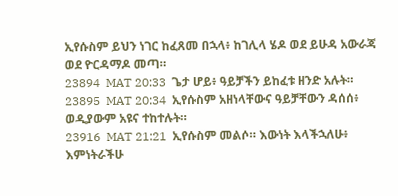ኢየሱስም ይህን ነገር ከፈጸመ በኋላ፥ ከገሊላ ሄዶ ወደ ይሁዳ አውራጃ ወደ ዮርዳማዶ መጣ።
23894  MAT 20:33  ጌታ ሆይ፥ ዓይቻችን ይከፈቱ ዘንድ አሉት።
23895  MAT 20:34  ኢየሱስም አዘነላቸውና ዓይቻቸውን ዳሰሰ፥ ወዲያውም አዩና ተከተሉት።
23916  MAT 21:21  ኢየሱስም መልሶ። እውነት እላችኋለሁ፥ እምነትራችሁ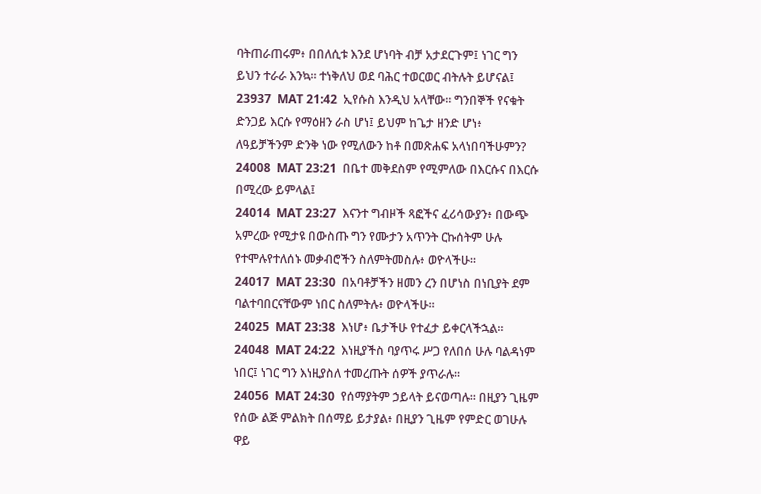ባትጠራጠሩም፥ በበለሲቱ እንደ ሆነባት ብቻ አታደርጉም፤ ነገር ግን ይህን ተራራ እንኳ። ተነቅለህ ወደ ባሕር ተወርወር ብትሉት ይሆናል፤
23937  MAT 21:42  ኢየሱስ እንዲህ አላቸው። ግንበኞች የናቁት ድንጋይ እርሱ የማዕዘን ራስ ሆነ፤ ይህም ከጌታ ዘንድ ሆነ፥ ለዓይቻችንም ድንቅ ነው የሚለውን ከቶ በመጽሐፍ አላነበባችሁምን?
24008  MAT 23:21  በቤተ መቅደስም የሚምለው በእርሱና በእርሱ በሚረው ይምላል፤
24014  MAT 23:27  እናንተ ግብዞች ጻፎችና ፈሪሳውያን፥ በውጭ አምረው የሚታዩ በውስጡ ግን የሙታን አጥንት ርኩሰትም ሁሉ የተሞሉየተለሰኑ መቃብሮችን ስለምትመስሉ፥ ወዮላችሁ።
24017  MAT 23:30  በአባቶቻችን ዘመን ረን በሆነስ በነቢያት ደም ባልተባበርናቸውም ነበር ስለምትሉ፥ ወዮላችሁ።
24025  MAT 23:38  እነሆ፥ ቤታችሁ የተፈታ ይቀርላችኋል።
24048  MAT 24:22  እነዚያችስ ባያጥሩ ሥጋ የለበሰ ሁሉ ባልዳነም ነበር፤ ነገር ግን እነዚያስለ ተመረጡት ሰዎች ያጥራሉ።
24056  MAT 24:30  የሰማያትም ኃይላት ይናወጣሉ። በዚያን ጊዜም የሰው ልጅ ምልክት በሰማይ ይታያል፥ በዚያን ጊዜም የምድር ወገሁሉ ዋይ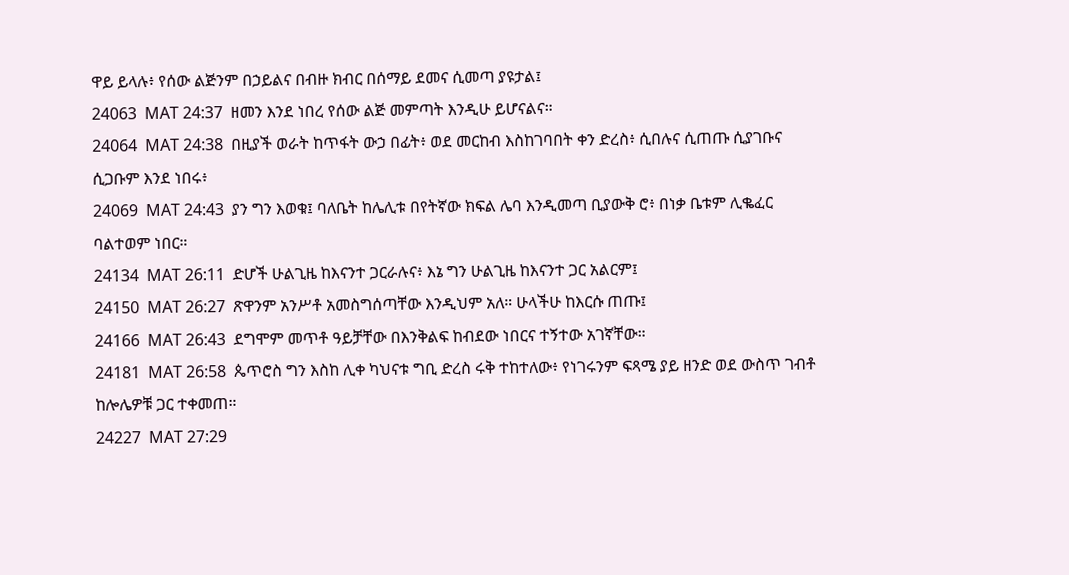ዋይ ይላሉ፥ የሰው ልጅንም በኃይልና በብዙ ክብር በሰማይ ደመና ሲመጣ ያዩታል፤
24063  MAT 24:37  ዘመን እንደ ነበረ የሰው ልጅ መምጣት እንዲሁ ይሆናልና።
24064  MAT 24:38  በዚያች ወራት ከጥፋት ውኃ በፊት፥ ወደ መርከብ እስከገባበት ቀን ድረስ፥ ሲበሉና ሲጠጡ ሲያገቡና ሲጋቡም እንደ ነበሩ፥
24069  MAT 24:43  ያን ግን እወቁ፤ ባለቤት ከሌሊቱ በየትኛው ክፍል ሌባ እንዲመጣ ቢያውቅ ሮ፥ በነቃ ቤቱም ሊቈፈር ባልተወም ነበር።
24134  MAT 26:11  ድሆች ሁልጊዜ ከእናንተ ጋርራሉና፥ እኔ ግን ሁልጊዜ ከእናንተ ጋር አልርም፤
24150  MAT 26:27  ጽዋንም አንሥቶ አመስግሰጣቸው እንዲህም አለ። ሁላችሁ ከእርሱ ጠጡ፤
24166  MAT 26:43  ደግሞም መጥቶ ዓይቻቸው በእንቅልፍ ከብደው ነበርና ተኝተው አገኛቸው።
24181  MAT 26:58  ጴጥሮስ ግን እስከ ሊቀ ካህናቱ ግቢ ድረስ ሩቅ ተከተለው፥ የነገሩንም ፍጻሜ ያይ ዘንድ ወደ ውስጥ ገብቶ ከሎሌዎቹ ጋር ተቀመጠ።
24227  MAT 27:29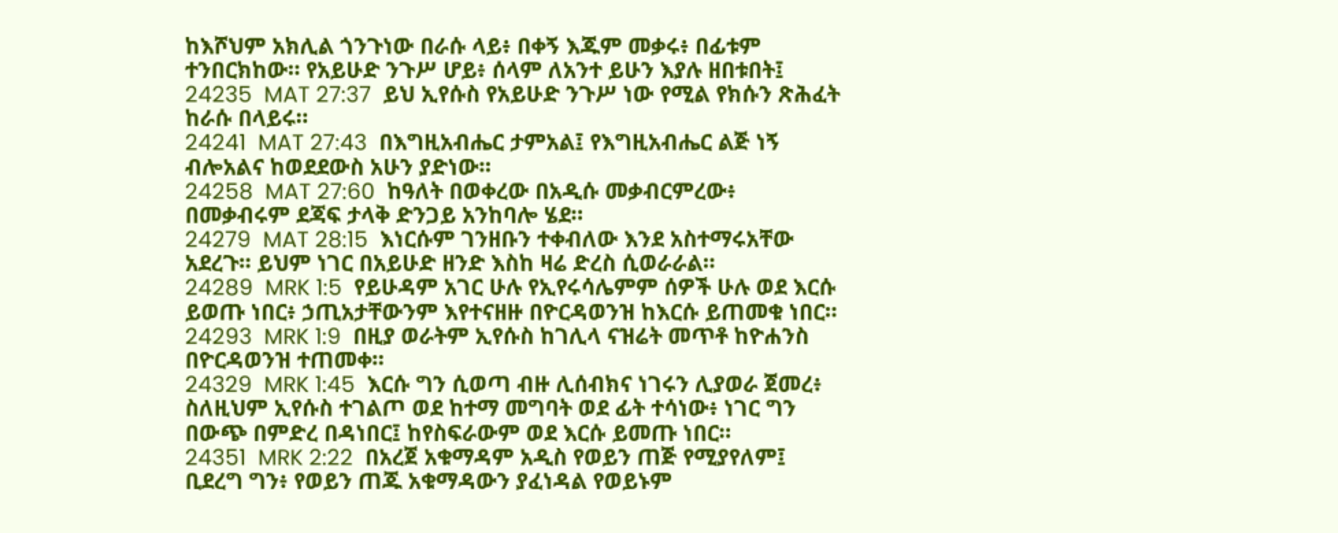ከእሾህም አክሊል ጎንጉነው በራሱ ላይ፥ በቀኝ እጁም መቃሩ፥ በፊቱም ተንበርክከው። የአይሁድ ንጉሥ ሆይ፥ ሰላም ለአንተ ይሁን እያሉ ዘበቱበት፤
24235  MAT 27:37  ይህ ኢየሱስ የአይሁድ ንጉሥ ነው የሚል የክሱን ጽሕፈት ከራሱ በላይሩ።
24241  MAT 27:43  በእግዚአብሔር ታምአል፤ የእግዚአብሔር ልጅ ነኝ ብሎአልና ከወደደውስ አሁን ያድነው።
24258  MAT 27:60  ከዓለት በወቀረው በአዲሱ መቃብርምረው፥ በመቃብሩም ደጃፍ ታላቅ ድንጋይ አንከባሎ ሄደ።
24279  MAT 28:15  እነርሱም ገንዘቡን ተቀብለው እንደ አስተማሩአቸው አደረጉ። ይህም ነገር በአይሁድ ዘንድ እስከ ዛሬ ድረስ ሲወራራል።
24289  MRK 1:5  የይሁዳም አገር ሁሉ የኢየሩሳሌምም ሰዎች ሁሉ ወደ እርሱ ይወጡ ነበር፥ ኃጢአታቸውንም እየተናዘዙ በዮርዳወንዝ ከእርሱ ይጠመቁ ነበር።
24293  MRK 1:9  በዚያ ወራትም ኢየሱስ ከገሊላ ናዝሬት መጥቶ ከዮሐንስ በዮርዳወንዝ ተጠመቀ።
24329  MRK 1:45  እርሱ ግን ሲወጣ ብዙ ሊሰብክና ነገሩን ሊያወራ ጀመረ፥ ስለዚህም ኢየሱስ ተገልጦ ወደ ከተማ መግባት ወደ ፊት ተሳነው፥ ነገር ግን በውጭ በምድረ በዳነበር፤ ከየስፍራውም ወደ እርሱ ይመጡ ነበር።
24351  MRK 2:22  በአረጀ አቁማዳም አዲስ የወይን ጠጅ የሚያየለም፤ ቢደረግ ግን፥ የወይን ጠጁ አቁማዳውን ያፈነዳል የወይኑም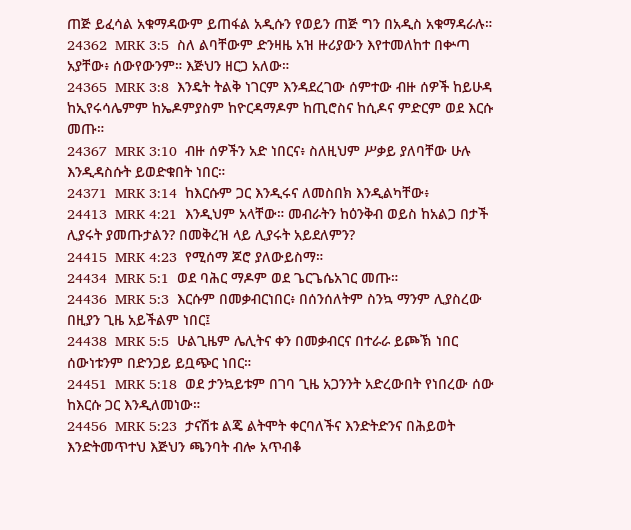ጠጅ ይፈሳል አቁማዳውም ይጠፋል አዲሱን የወይን ጠጅ ግን በአዲስ አቁማዳራሉ።
24362  MRK 3:5  ስለ ልባቸውም ድንዛዜ አዝ ዙሪያውን እየተመለከተ በቍጣ አያቸው፥ ሰውየውንም። እጅህን ዘርጋ አለው።
24365  MRK 3:8  እንዴት ትልቅ ነገርም እንዳደረገው ሰምተው ብዙ ሰዎች ከይሁዳ ከኢየሩሳሌምም ከኤዶምያስም ከዮርዳማዶም ከጢሮስና ከሲዶና ምድርም ወደ እርሱ መጡ።
24367  MRK 3:10  ብዙ ሰዎችን አድ ነበርና፥ ስለዚህም ሥቃይ ያለባቸው ሁሉ እንዲዳስሱት ይወድቁበት ነበር።
24371  MRK 3:14  ከእርሱም ጋር እንዲሩና ለመስበክ እንዲልካቸው፥
24413  MRK 4:21  እንዲህም አላቸው። መብራትን ከዕንቅብ ወይስ ከአልጋ በታች ሊያሩት ያመጡታልን? በመቅረዝ ላይ ሊያሩት አይደለምን?
24415  MRK 4:23  የሚሰማ ጆሮ ያለውይስማ።
24434  MRK 5:1  ወደ ባሕር ማዶም ወደ ጌርጌሴአገር መጡ።
24436  MRK 5:3  እርሱም በመቃብርነበር፥ በሰንሰለትም ስንኳ ማንም ሊያስረው በዚያን ጊዜ አይችልም ነበር፤
24438  MRK 5:5  ሁልጊዜም ሌሊትና ቀን በመቃብርና በተራራ ይጮኽ ነበር ሰውነቱንም በድንጋይ ይቧጭር ነበር።
24451  MRK 5:18  ወደ ታንኳይቱም በገባ ጊዜ አጋንንት አድረውበት የነበረው ሰው ከእርሱ ጋር እንዲለመነው።
24456  MRK 5:23  ታናሽቱ ልጄ ልትሞት ቀርባለችና እንድትድንና በሕይወት እንድትመጥተህ እጅህን ጫንባት ብሎ አጥብቆ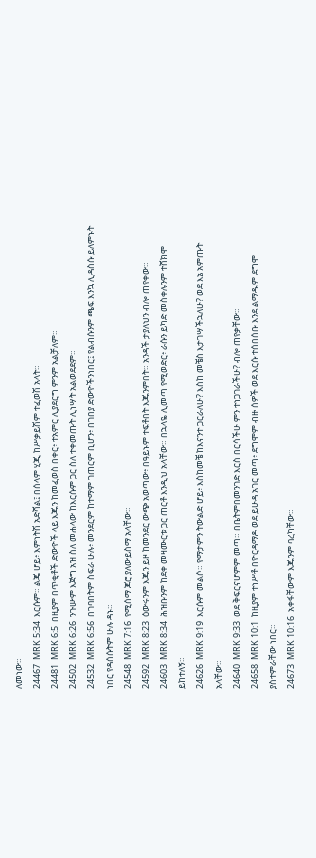ለመነው።
24467  MRK 5:34  እርሱም። ልጄ ሆይ፥ እምነትሽ አድሻል፤ በሰላም ሂጂ ከሥቃይሽም ተፈወሽ አላት።
24481  MRK 6:5  በዚያም በጥቂቶች ድውዮች ላይ እጁን ከመፈወስ በቀር፥ ተአምር ሊያደርግ ምንም አልቻለም።
24502  MRK 6:26  ንጉሡም እጅግ አዝ ስለ መሐላው ከእርሱም ጋር ስለ ተቀመጡት ሊነሣት አልወደደም።
24532  MRK 6:56  በገባበትም ስፍራ ሁሉ፥ መንደርም ከተማም ገጠርም ቢሆን፥ በገበያ ድውዮችንነበር፤ የልብሱንም ጫፍ እንኳ ሊዳስሱ ይለምኑት ነበር የዳሰሱትም ሁሉ ዳኑ።
24548  MRK 7:16  የሚሰማ ጆሮ ያለውይስማ አላቸው።
24592  MRK 8:23  ዕውሩንም እጁን ይዞ ከመንደር ውጭ አወጣው፥ በዓይኑም ተፍቶበት እጁንምበት። አንዳች ታያለህን ብሎ ጠየቀው።
24603  MRK 8:34  ሕዝቡንም ከደቀ መዛሙርቱ ጋር ጠርቶ እንዲህ አላቸው። በኋላዬ ሊመጣ የሚወድር፥ ራሱን ይካድ መስቀሉንም ተሸክሞ ይከተለኝ።
24626  MRK 9:19  እርሱም መልሶ። የማታምን ትውልድ ሆይ፥ እስከመቼ ከእናንተ ጋርራለሁ? እስከ መቼስ እታገሣችኋለሁ? ወደ እኔ አምጡት አላቸው።
24640  MRK 9:33  ወደ ቅፍርናሆምም መጣ። በቤትምበመንገድ እርስ በርሳችሁ ምን ተነጋገራችሁ? ብሎ ጠየቃቸው።
24658  MRK 10:1  ከዚያም ተነሥቶ በዮርዳማዶ ወደ ይሁዳ አገር መጣ፥ ደግሞም ብዙ ሰዎች ወደ እርሱ ተሰበሰቡ እንደ ልማዱም ደግሞ ያስተምራቸው ነበር።
24673  MRK 10:16  አቀፋቸውም እጁንም ባረካቸው።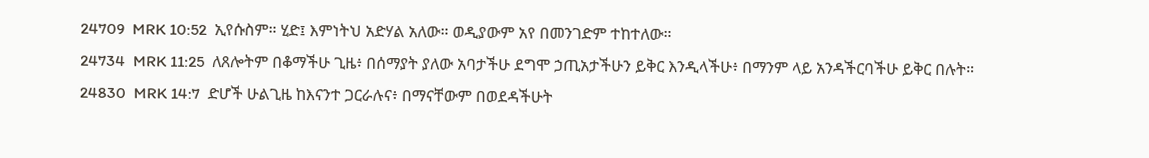24709  MRK 10:52  ኢየሱስም። ሂድ፤ እምነትህ አድሃል አለው። ወዲያውም አየ በመንገድም ተከተለው።
24734  MRK 11:25  ለጸሎትም በቆማችሁ ጊዜ፥ በሰማያት ያለው አባታችሁ ደግሞ ኃጢአታችሁን ይቅር እንዲላችሁ፥ በማንም ላይ አንዳችርባችሁ ይቅር በሉት።
24830  MRK 14:7  ድሆች ሁልጊዜ ከእናንተ ጋርራሉና፥ በማናቸውም በወደዳችሁት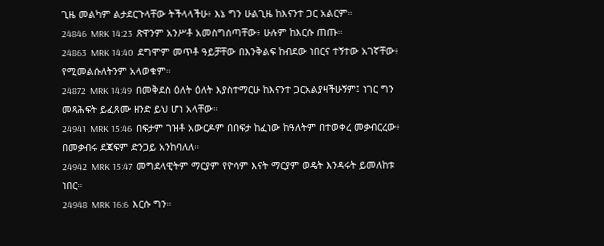ጊዜ መልካም ልታደርጉላቸው ትችላላችሁ፥ እኔ ግን ሁልጊዜ ከእናንተ ጋር አልርም።
24846  MRK 14:23  ጽዋንም አንሥቶ አመስግሰጣቸው፥ ሁሉም ከእርሱ ጠጡ።
24863  MRK 14:40  ደግሞም መጥቶ ዓይቻቸው በእንቅልፍ ከብደው ነበርና ተኝተው አገኛቸው፥ የሚመልሱለትንም አላወቁም።
24872  MRK 14:49  በመቅደስ ዕለት ዕለት እያስተማርሁ ከእናንተ ጋርአልያዛችሁኝም፤ ነገር ግን መጻሕፍት ይፈጸሙ ዘንድ ይህ ሆነ አላቸው።
24941  MRK 15:46  በፍታም ገዝቶ አውርዶም በበፍታ ከፈነው ከዓለትም በተወቀረ መቃብርረው፥ በመቃብሩ ደጃፍም ድንጋይ አንከባለለ።
24942  MRK 15:47  መግደላዊትም ማርያም የዮሳም እናት ማርያም ወዴት እንዳሩት ይመለከቱ ነበር።
24948  MRK 16:6  እርሱ ግን።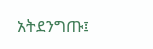አትደንግጡ፤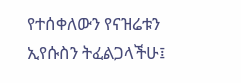የተሰቀለውን የናዝሬቱን ኢየሱስን ትፈልጋላችሁ፤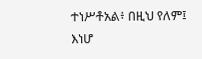ተነሥቶአል፥ በዚህ የለም፤ እነሆ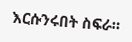እርሱንሩበት ስፍራ።